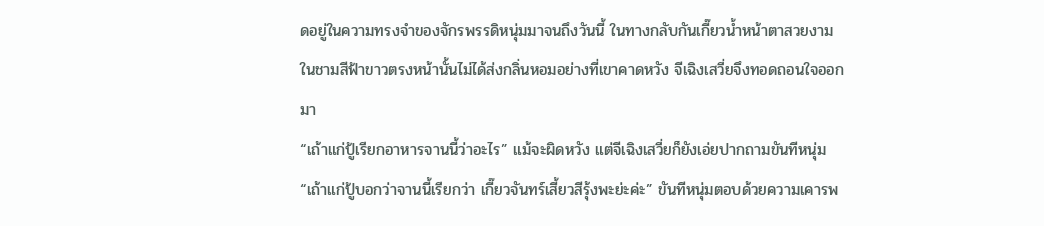ดอยู่ในความทรงจำของจักรพรรดิหนุ่มมาจนถึงวันนี้ ในทางกลับกันเกี๊ยวน้ำหน้าตาสวยงามในชามสีฟ้าขาวตรงหน้านั้นไม่ได้ส่งกลิ่นหอมอย่างที่เขาคาดหวัง จีเฉิงเสวี่ยจึงทอดถอนใจออกมา
“เถ้าแก่ปู้เรียกอาหารจานนี้ว่าอะไร” แม้จะผิดหวัง แต่จีเฉิงเสวี่ยก็ยังเอ่ยปากถามขันทีหนุ่ม
“เถ้าแก่ปู้บอกว่าจานนี้เรียกว่า เกี๊ยวจันทร์เสี้ยวสีรุ้งพะย่ะค่ะ” ขันทีหนุ่มตอบด้วยความเคารพ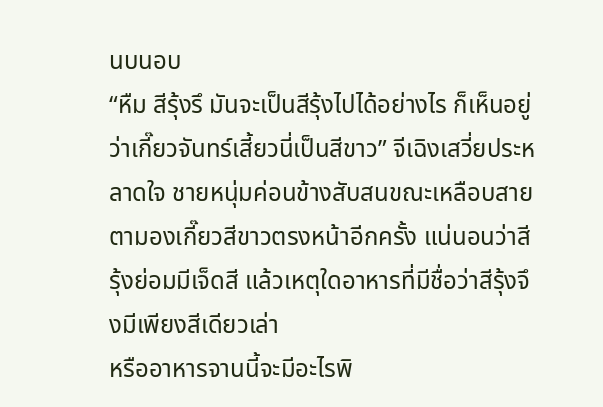นบนอบ
“หืม สีรุ้งรึ มันจะเป็นสีรุ้งไปได้อย่างไร ก็เห็นอยู่ว่าเกี๊ยวจันทร์เสี้ยวนี่เป็นสีขาว” จีเฉิงเสวี่ยประหลาดใจ ชายหนุ่มค่อนข้างสับสนขณะเหลือบสายตามองเกี๊ยวสีขาวตรงหน้าอีกครั้ง แน่นอนว่าสีรุ้งย่อมมีเจ็ดสี แล้วเหตุใดอาหารที่มีชื่อว่าสีรุ้งจึงมีเพียงสีเดียวเล่า
หรืออาหารจานนี้จะมีอะไรพิ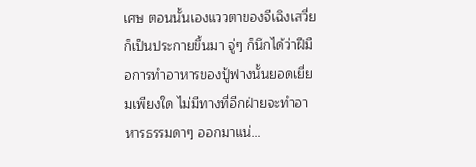เศษ ตอนนั้นเองแววตาของจีเฉิงเสวี่ยก็เป็นประกายขึ้นมา จู่ๆ ก็นึกได้ว่าฝีมือการทำอาหารของปู้ฟางนั้นยอดเยี่ยมเพียงใด ไม่มีทางที่อีกฝ่ายจะทำอาหารธรรมดาๆ ออกมาแน่…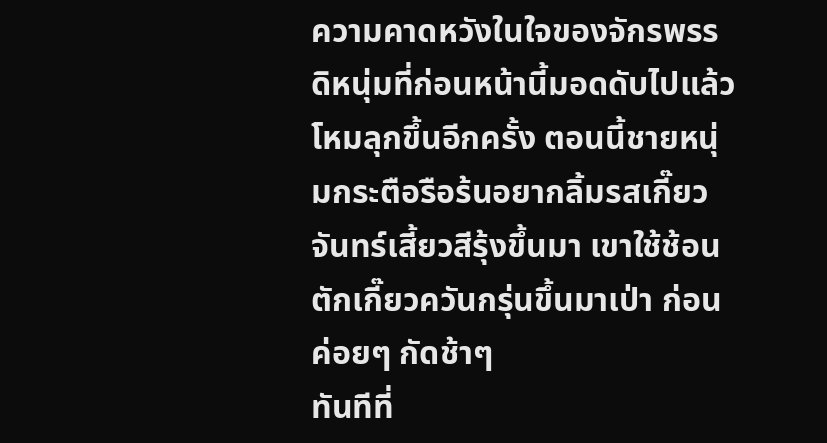ความคาดหวังในใจของจักรพรรดิหนุ่มที่ก่อนหน้านี้มอดดับไปแล้วโหมลุกขึ้นอีกครั้ง ตอนนี้ชายหนุ่มกระตือรือร้นอยากลิ้มรสเกี๊ยวจันทร์เสี้ยวสีรุ้งขึ้นมา เขาใช้ช้อนตักเกี๊ยวควันกรุ่นขึ้นมาเป่า ก่อนค่อยๆ กัดช้าๆ
ทันทีที่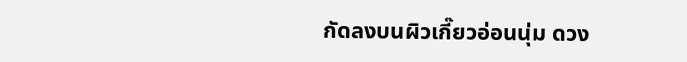กัดลงบนผิวเกี๊ยวอ่อนนุ่ม ดวง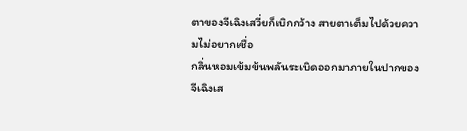ตาของจีเฉิงเสวี่ยก็เบิกกว้าง สายตาเต็มไปด้วยความไม่อยากเชื่อ
กลิ่นหอมเข้มข้นพลันระเบิดออกมาภายในปากของจีเฉิงเส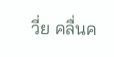วี่ย คลื่นค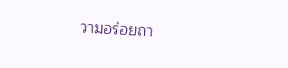วามอร่อยถา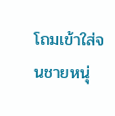โถมเข้าใส่จนชายหนุ่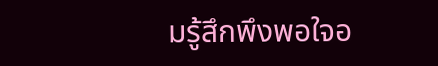มรู้สึกพึงพอใจอ